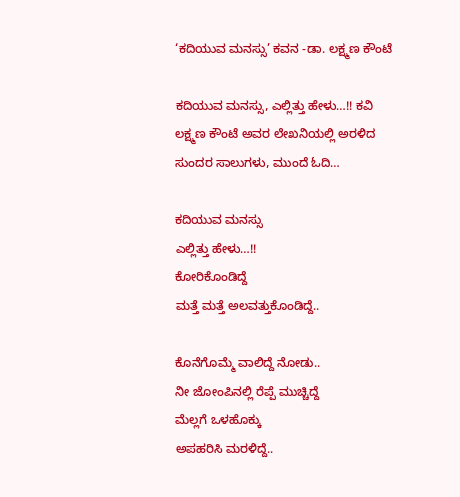‘ಕದಿಯುವ ಮನಸ್ಸು’ ಕವನ -ಡಾ. ಲಕ್ಷ್ಮಣ ಕೌಂಟೆ

ಕದಿಯುವ ಮನಸ್ಸು, ಎಲ್ಲಿತ್ತು ಹೇಳು…!! ಕವಿ ಲಕ್ಷ್ಮಣ ಕೌಂಟೆ ಅವರ ಲೇಖನಿಯಲ್ಲಿ ಅರಳಿದ ಸುಂದರ ಸಾಲುಗಳು, ಮುಂದೆ ಓದಿ…

ಕದಿಯುವ ಮನಸ್ಸು
ಎಲ್ಲಿತ್ತು ಹೇಳು…!!
ಕೋರಿಕೊಂಡಿದ್ದೆ
ಮತ್ತೆ ಮತ್ತೆ ಅಲವತ್ತುಕೊಂಡಿದ್ದೆ..

ಕೊನೆಗೊಮ್ಮೆ ವಾಲಿದ್ದೆ ನೋಡು..
ನೀ ಜೋಂಪಿನಲ್ಲಿ ರೆಪ್ಪೆ ಮುಚ್ಚಿದ್ದೆ
ಮೆಲ್ಲಗೆ ಒಳಹೊಕ್ಕು
ಅಪಹರಿಸಿ ಮರಳಿದ್ದೆ..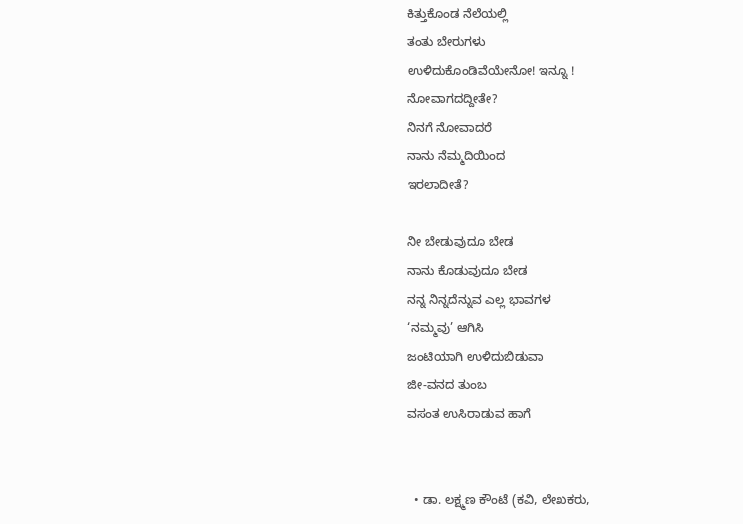ಕಿತ್ತುಕೊಂಡ ನೆಲೆಯಲ್ಲಿ
ತಂತು ಬೇರುಗಳು
ಉಳಿದುಕೊಂಡಿವೆಯೇನೋ! ಇನ್ನೂ !
ನೋವಾಗದದ್ದೀತೇ?
ನಿನಗೆ ನೋವಾದರೆ
ನಾನು ನೆಮ್ಮದಿಯಿಂದ
ಇರಲಾದೀತೆ?

ನೀ ಬೇಡುವುದೂ ಬೇಡ
ನಾನು ಕೊಡುವುದೂ ಬೇಡ
ನನ್ನ ನಿನ್ನದೆನ್ನುವ ಎಲ್ಲ ಭಾವಗಳ
‘ನಮ್ಮವು’ ಆಗಿಸಿ
ಜಂಟಿಯಾಗಿ ಉಳಿದುಬಿಡುವಾ
ಜೀ-ವನದ ತುಂಬ
ವಸಂತ ಉಸಿರಾಡುವ ಹಾಗೆ


  • ಡಾ. ಲಕ್ಷ್ಮಣ ಕೌಂಟೆ (ಕವಿ, ಲೇಖಕರು,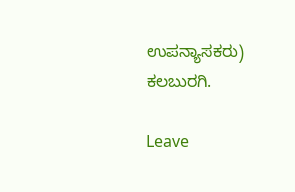ಉಪನ್ಯಾಸಕರು)  ಕಲಬುರಗಿ.

Leave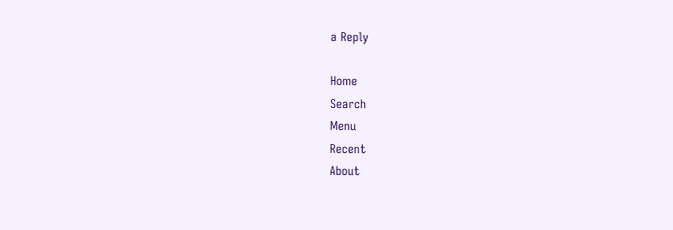a Reply

Home
Search
Menu
Recent
About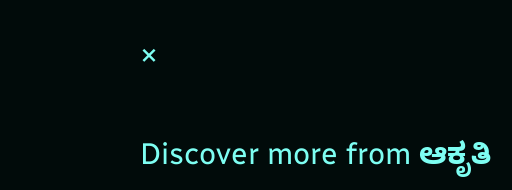×

Discover more from ಆಕೃತಿ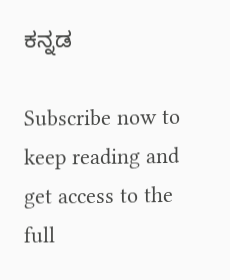ಕನ್ನಡ

Subscribe now to keep reading and get access to the full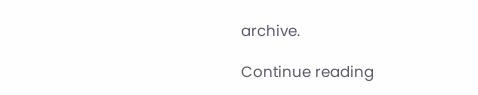archive.

Continue reading